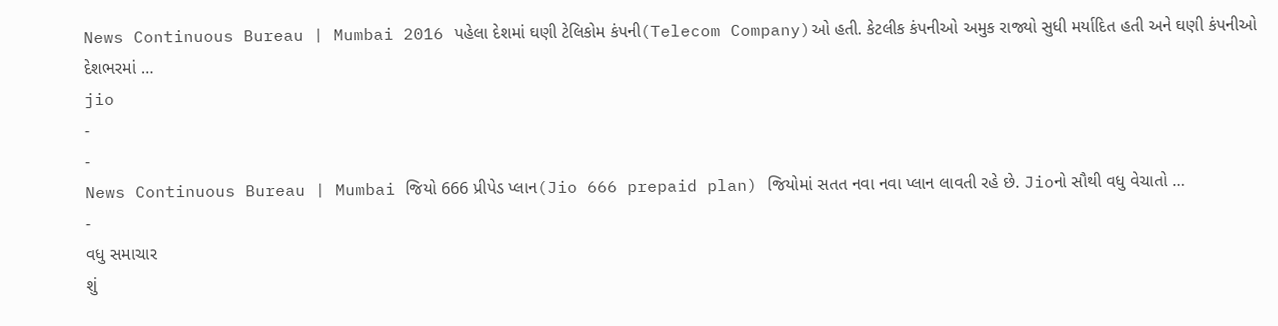News Continuous Bureau | Mumbai 2016 પહેલા દેશમાં ઘણી ટેલિકોમ કંપની(Telecom Company)ઓ હતી. કેટલીક કંપનીઓ અમુક રાજ્યો સુધી મર્યાદિત હતી અને ઘણી કંપનીઓ દેશભરમાં …
jio
-
-
News Continuous Bureau | Mumbai જિયો 666 પ્રીપેડ પ્લાન(Jio 666 prepaid plan) જિયોમાં સતત નવા નવા પ્લાન લાવતી રહે છે. Jioનો સૌથી વધુ વેચાતો …
-
વધુ સમાચાર
શું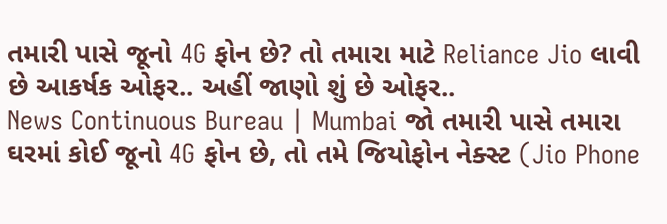તમારી પાસે જૂનો 4G ફોન છે? તો તમારા માટે Reliance Jio લાવી છે આકર્ષક ઓફર.. અહીં જાણો શું છે ઓફર..
News Continuous Bureau | Mumbai જો તમારી પાસે તમારા ઘરમાં કોઈ જૂનો 4G ફોન છે, તો તમે જિયોફોન નેક્સ્ટ (Jio Phone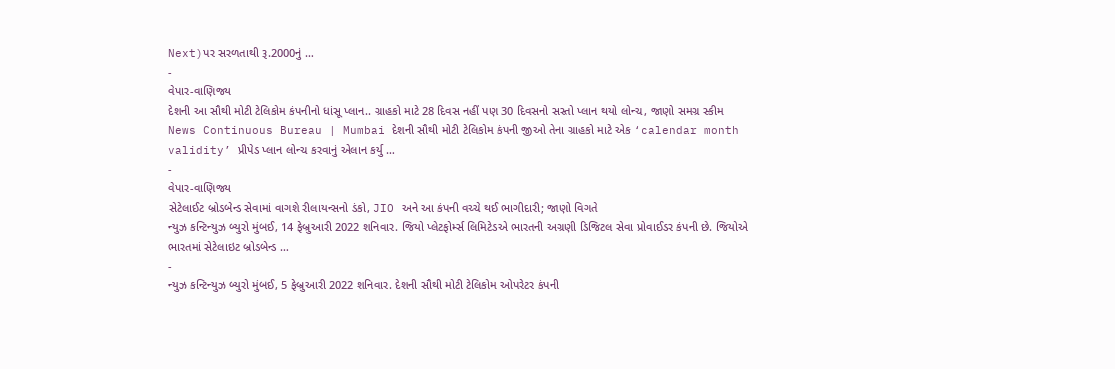Next)પર સરળતાથી રૂ.2000નું …
-
વેપાર-વાણિજ્ય
દેશની આ સૌથી મોટી ટેલિકોમ કંપનીનો ધાંસૂ પ્લાન.. ગ્રાહકો માટે 28 દિવસ નહીં પણ 30 દિવસનો સસ્તો પ્લાન થયો લોન્ચ, જાણો સમગ્ર સ્કીમ
News Continuous Bureau | Mumbai દેશની સૌથી મોટી ટેલિકોમ કંપની જીઓ તેના ગ્રાહકો માટે એક ‘calendar month validity’ પ્રીપેડ પ્લાન લોન્ચ કરવાનું એલાન કર્યુ …
-
વેપાર-વાણિજ્ય
સેટેલાઈટ બ્રોડબેન્ડ સેવામાં વાગશે રીલાયન્સનો ડંકો, JIO અને આ કંપની વચ્ચે થઈ ભાગીદારી; જાણો વિગતે
ન્યુઝ કન્ટિન્યુઝ બ્યુરો મુંબઈ, 14 ફેબ્રુઆરી 2022 શનિવાર. જિયો પ્લેટફોર્મ્સ લિમિટેડએ ભારતની અગ્રણી ડિજિટલ સેવા પ્રોવાઈડર કંપની છે. જિયોએ ભારતમાં સેટેલાઇટ બ્રોડબેન્ડ …
-
ન્યુઝ કન્ટિન્યુઝ બ્યુરો મુંબઈ, 5 ફેબ્રુઆરી 2022 શનિવાર. દેશની સૌથી મોટી ટેલિકોમ ઓપરેટર કંપની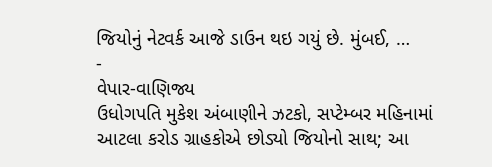જિયોનું નેટવર્ક આજે ડાઉન થઇ ગયું છે. મુંબઈ, …
-
વેપાર-વાણિજ્ય
ઉધોગપતિ મુકેશ અંબાણીને ઝટકો, સપ્ટેમ્બર મહિનામાં આટલા કરોડ ગ્રાહકોએ છોડ્યો જિયોનો સાથ; આ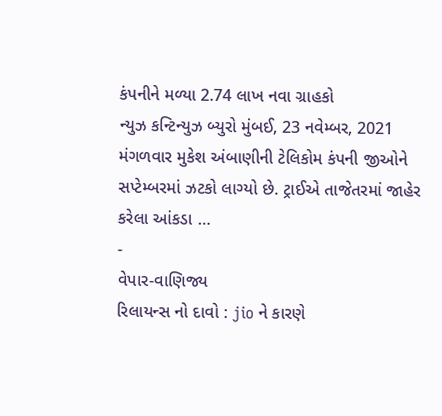કંપનીને મળ્યા 2.74 લાખ નવા ગ્રાહકો
ન્યુઝ કન્ટિન્યુઝ બ્યુરો મુંબઈ, 23 નવેમ્બર, 2021 મંગળવાર મુકેશ અંબાણીની ટેલિકોમ કંપની જીઓને સપ્ટેમ્બરમાં ઝટકો લાગ્યો છે. ટ્રાઈએ તાજેતરમાં જાહેર કરેલા આંકડા …
-
વેપાર-વાણિજ્ય
રિલાયન્સ નો દાવો : jio ને કારણે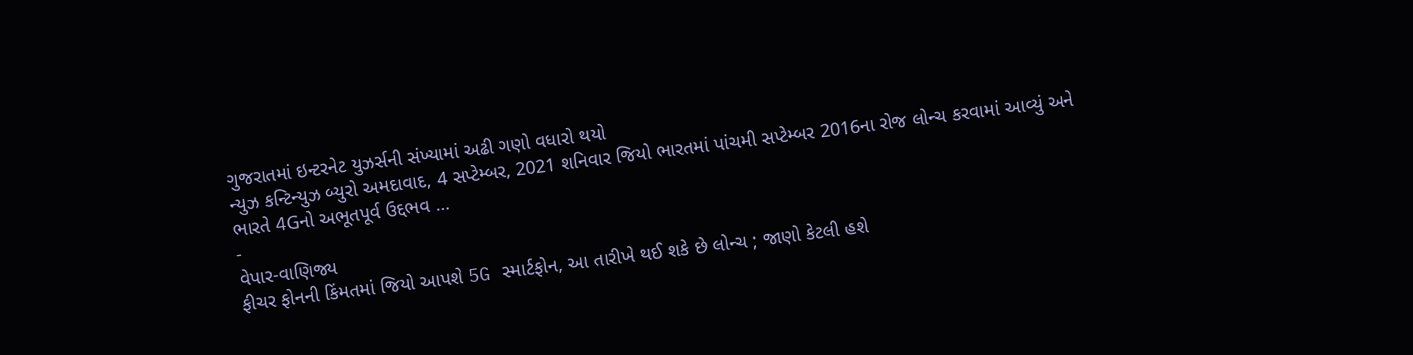ગુજરાતમાં ઇન્ટરનેટ યુઝર્સની સંખ્યામાં અઢી ગણો વધારો થયો
ન્યુઝ કન્ટિન્યુઝ બ્યુરો અમદાવાદ, 4 સપ્ટેમ્બર, 2021 શનિવાર જિયો ભારતમાં પાંચમી સપ્ટેમ્બર 2016ના રોજ લોન્ચ કરવામાં આવ્યું અને ભારતે 4Gનો અભૂતપૂર્વ ઉદ્દભવ …
-
વેપાર-વાણિજ્ય
ફીચર ફોનની કિંમતમાં જિયો આપશે 5G સ્માર્ટફોન, આ તારીખે થઈ શકે છે લોન્ચ ; જાણો કેટલી હશે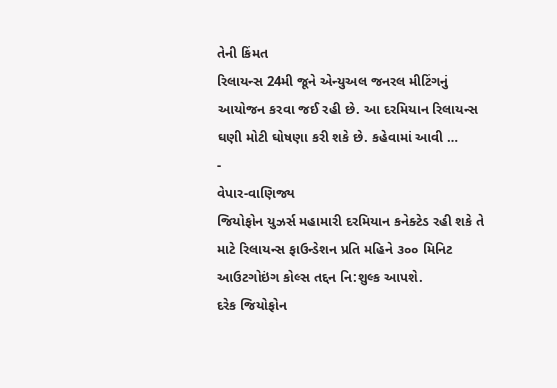તેની કિંમત
રિલાયન્સ 24મી જૂને એન્યુઅલ જનરલ મીટિંગનું આયોજન કરવા જઈ રહી છે. આ દરમિયાન રિલાયન્સ ઘણી મોટી ઘોષણા કરી શકે છે. કહેવામાં આવી …
-
વેપાર-વાણિજ્ય
જિયોફોન યુઝર્સ મહામારી દરમિયાન કનેક્ટેડ રહી શકે તે માટે રિલાયન્સ ફાઉન્ડેશન પ્રતિ મહિને ૩૦૦ મિનિટ આઉટગોઇંગ કોલ્સ તદ્દન નિ:શુલ્ક આપશે.
દરેક જિયોફોન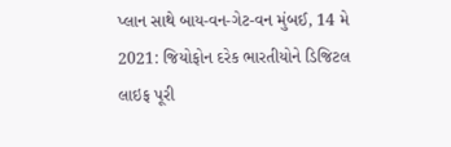પ્લાન સાથે બાય-વન-ગેટ-વન મુંબઈ, 14 મે 2021: જિયોફોન દરેક ભારતીયોને ડિજિટલ લાઇફ પૂરી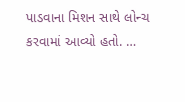પાડવાના મિશન સાથે લોન્ચ કરવામાં આવ્યો હતો. …